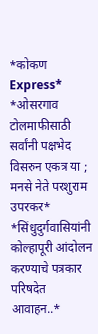*कोकण Express*
*ओसरगाव टोलमाफीसाठी सर्वांनी पक्षभेद विसरुन एकत्र या ; मनसे नेते परशुराम उपरकर*
*सिंधुदुर्गवासियांनी कोल्हापूरी आंदोलन करण्याचे पत्रकार परिषदेत आवाहन..*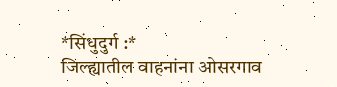*सिंधुदुर्ग :*
जिल्ह्यातील वाहनांना ओसरगाव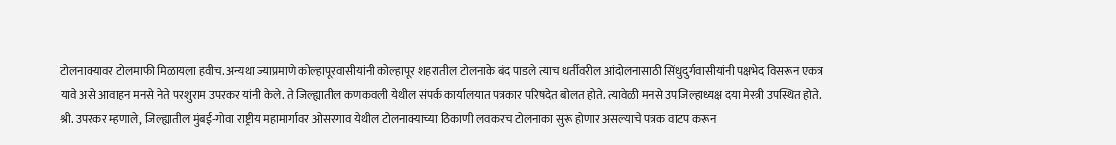टोलनाक्यावर टोलमाफी मिळायला हवीच. अन्यथा ज्याप्रमाणे कोल्हापूरवासीयांनी कोल्हापूर शहरातील टोलनाके बंद पाडले त्याच धर्तीवरील आंदोलनासाठी सिंधुदुर्गवासीयांनी पक्षभेद विसरून एकत्र यावे असे आवाहन मनसे नेते परशुराम उपरकर यांनी केले. ते जिल्ह्यातील कणकवली येथील संपर्क कार्यालयात पत्रकार परिषदेत बोलत होते. त्यावेळी मनसे उपजिल्हाध्यक्ष दया मेस्त्री उपस्थित होते.
श्री. उपरकर म्हणाले, जिल्ह्यातील मुंबई-गोवा राष्ट्रीय महामार्गावर ओसरगाव येथील टोलनाक्याच्या ठिकाणी लवकरच टोलनाका सुरू होणार असल्याचे पत्रक वाटप करून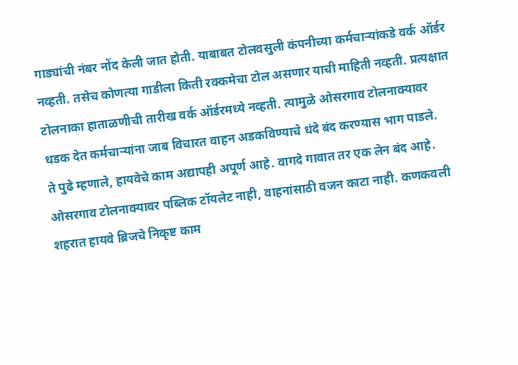गाड्यांची नंबर नोंद केली जात होती. याबाबत टोलवसुली कंपनीच्या कर्मचाऱ्यांकडे वर्क ऑर्डर नव्हती. तसेच कोणत्या गाडीला किती रक्कमेचा टोल असणार याची माहिती नव्हती. प्रत्यक्षात टोलनाका हाताळणीची तारीख वर्क ऑर्डरमध्ये नव्हती. त्यामुळे ओसरगाव टोलनाक्यावर धडक देत कर्मचाऱ्यांना जाब विचारत वाहन अडकविण्याचे धंदे बंद करण्यास भाग पाडले.
ते पुढे म्हणाले, हायवेचे काम अद्यापही अपूर्ण आहे. वागदे गावात तर एक लेन बंद आहे. ओसरगाव टोलनाक्यावर पब्लिक टॉयलेट नाही, वाहनांसाठी वजन काटा नाही. कणकवली शहरात हायवे ब्रिजचे निकृष्ट काम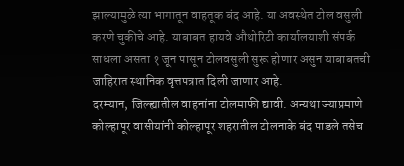झाल्यामुळे त्या भागातून वाहतूक बंद आहे. या अवस्थेत टोल वसुली करणे चुकीचे आहे. याबाबत हायवे औथोरिटी कार्यालयाशी संपर्क साधला असता १ जून पासून टोलवसुली सुरू होणार असुन याबाबतची जाहिरात स्थानिक वृत्तपत्रात दिली जाणार आहे.
दरम्यान, जिल्ह्यातील वाहनांना टोलमाफी द्यावी. अन्यथा ज्याप्रमाणे कोल्हापूर वासीयांनी कोल्हापूर शहरातील टोलनाके बंद पाडले तसेच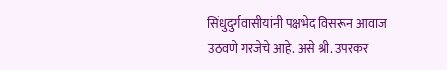सिंधुदुर्गवासीयांनी पक्षभेद विसरून आवाज उठवणे गरजेचे आहे. असे श्री. उपरकर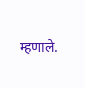म्हणाले.